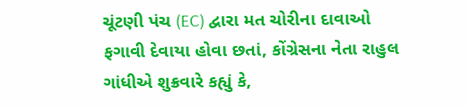ચૂંટણી પંચ (EC) દ્વારા મત ચોરીના દાવાઓ ફગાવી દેવાયા હોવા છતાં, કોંગ્રેસના નેતા રાહુલ ગાંધીએ શુક્રવારે કહ્યું કે,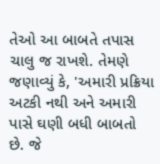તેઓ આ બાબતે તપાસ ચાલુ જ રાખશે. તેમણે જણાવ્યું કે, 'અમારી પ્રક્રિયા અટકી નથી અને અમારી પાસે ઘણી બધી બાબતો છે. જે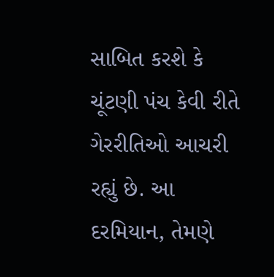સાબિત કરશે કે ચૂંટણી પંચ કેવી રીતે ગેરરીતિઓ આચરી રહ્યું છે. આ દરમિયાન, તેમણે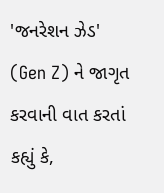'જનરેશન ઝેડ' (Gen Z) ને જાગૃત કરવાની વાત કરતાં કહ્યું કે,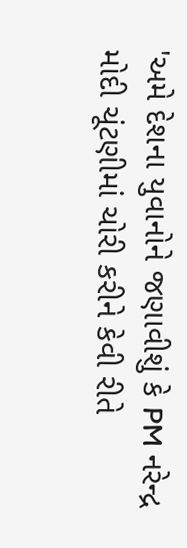'અમે દેશના યુવાનોને જણાવીશું કે PM નરેન્દ્ર મોદી ચૂંટણીમાં ચોરી કરીને કેવી રીતે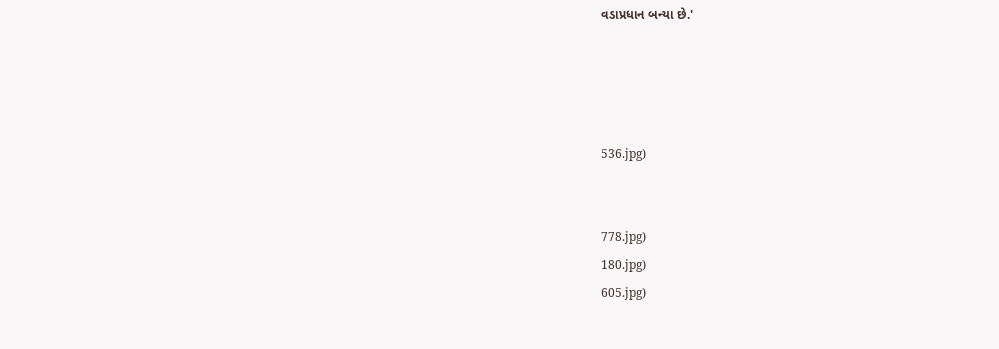વડાપ્રધાન બન્યા છે.'




536.jpg)


778.jpg)
180.jpg)
605.jpg)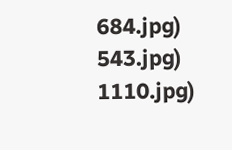684.jpg)
543.jpg)
1110.jpg)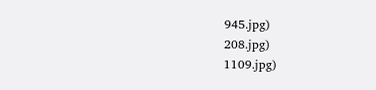945.jpg)
208.jpg)
1109.jpg)